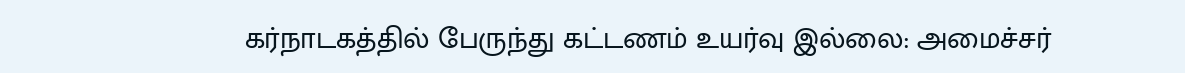கர்நாடகத்தில் பேருந்து கட்டணம் உயர்வு இல்லை: அமைச்சர்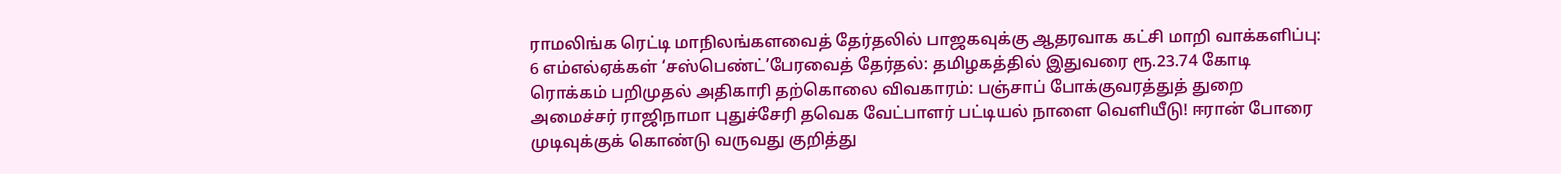ராமலிங்க ரெட்டி மாநிலங்களவைத் தேர்தலில் பாஜகவுக்கு ஆதரவாக கட்சி மாறி வாக்களிப்பு: 6 எம்எல்ஏக்கள் ‘சஸ்பெண்ட்’பேரவைத் தேர்தல்: தமிழகத்தில் இதுவரை ரூ.23.74 கோடி ரொக்கம் பறிமுதல் அதிகாரி தற்கொலை விவகாரம்: பஞ்சாப் போக்குவரத்துத் துறை அமைச்சர் ராஜிநாமா புதுச்சேரி தவெக வேட்பாளர் பட்டியல் நாளை வெளியீடு! ஈரான் போரை முடிவுக்குக் கொண்டு வருவது குறித்து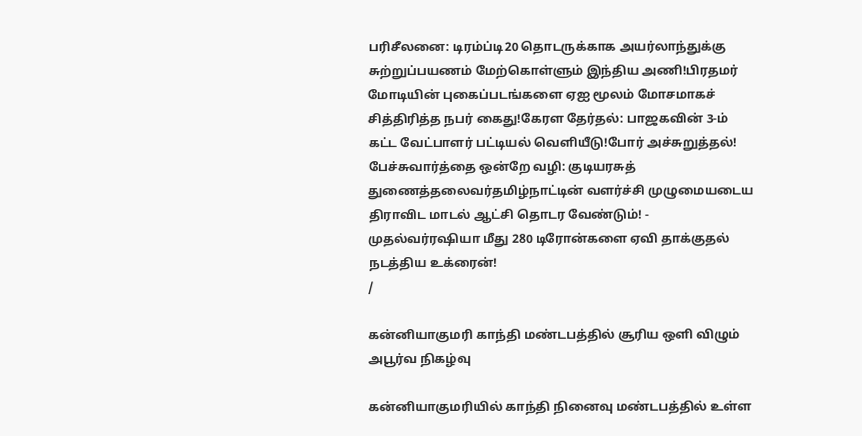பரிசீலனை: டிரம்ப்டி20 தொடருக்காக அயர்லாந்துக்கு சுற்றுப்பயணம் மேற்கொள்ளும் இந்திய அணி!பிரதமர் மோடியின் புகைப்படங்களை ஏஐ மூலம் மோசமாகச் சித்திரித்த நபர் கைது!கேரள தேர்தல்: பாஜகவின் 3-ம் கட்ட வேட்பாளர் பட்டியல் வெளியீடு!போர் அச்சுறுத்தல்! பேச்சுவார்த்தை ஒன்றே வழி: குடியரசுத் துணைத்தலைவர்தமிழ்நாட்டின் வளர்ச்சி முழுமையடைய திராவிட மாடல் ஆட்சி தொடர வேண்டும்! - முதல்வர்ரஷியா மீது 280 டிரோன்களை ஏவி தாக்குதல் நடத்திய உக்ரைன்!
/

கன்னியாகுமரி காந்தி மண்டபத்தில் சூரிய ஒளி விழும் அபூர்வ நிகழ்வு

கன்னியாகுமரியில் காந்தி நினைவு மண்டபத்தில் உள்ள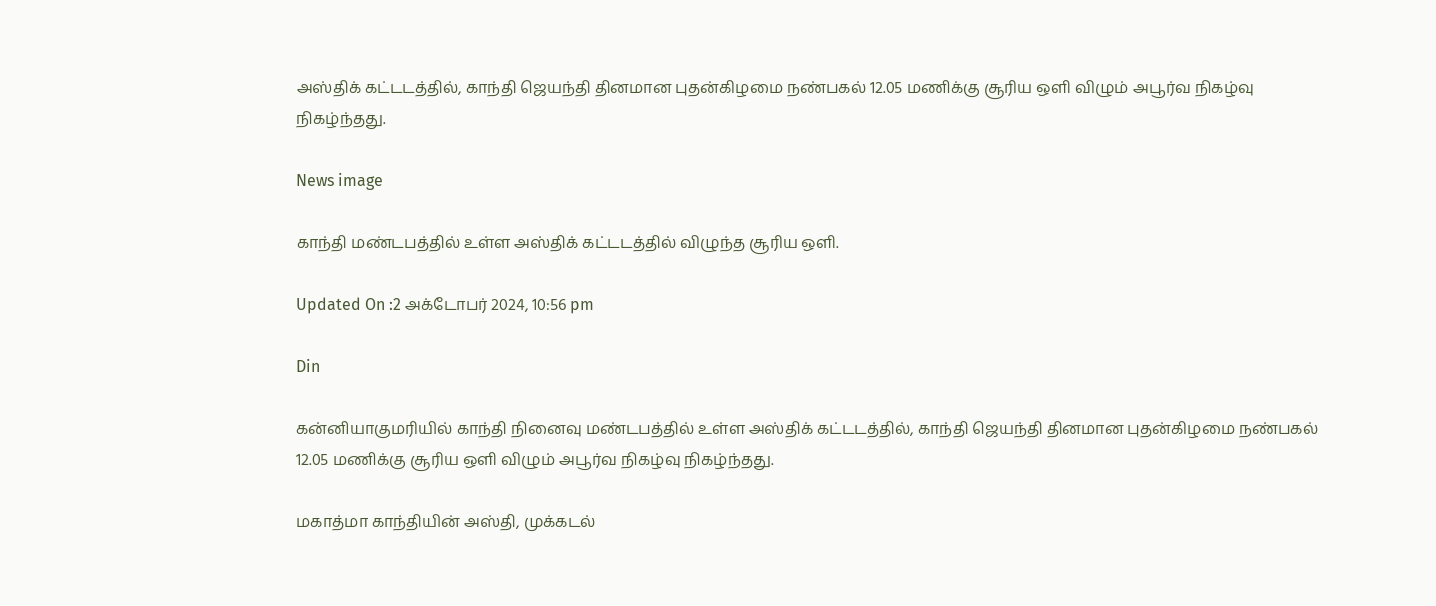அஸ்திக் கட்டடத்தில், காந்தி ஜெயந்தி தினமான புதன்கிழமை நண்பகல் 12.05 மணிக்கு சூரிய ஒளி விழும் அபூர்வ நிகழ்வு நிகழ்ந்தது.

News image

காந்தி மண்டபத்தில் உள்ள அஸ்திக் கட்டடத்தில் விழுந்த சூரிய ஒளி.

Updated On :2 அக்டோபர் 2024, 10:56 pm

Din

கன்னியாகுமரியில் காந்தி நினைவு மண்டபத்தில் உள்ள அஸ்திக் கட்டடத்தில், காந்தி ஜெயந்தி தினமான புதன்கிழமை நண்பகல் 12.05 மணிக்கு சூரிய ஒளி விழும் அபூர்வ நிகழ்வு நிகழ்ந்தது.

மகாத்மா காந்தியின் அஸ்தி, முக்கடல்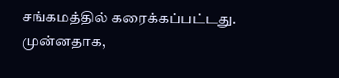சங்கமத்தில் கரைக்கப்பட்டது. முன்னதாக,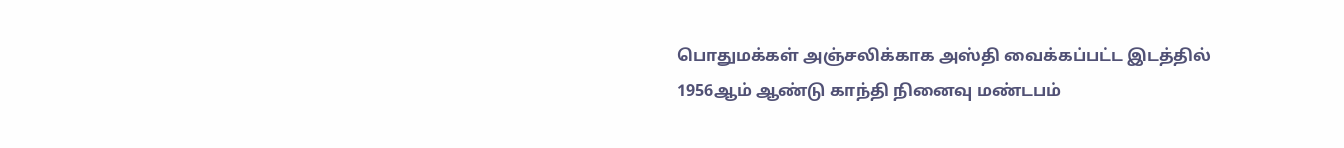பொதுமக்கள் அஞ்சலிக்காக அஸ்தி வைக்கப்பட்ட இடத்தில் 1956ஆம் ஆண்டு காந்தி நினைவு மண்டபம்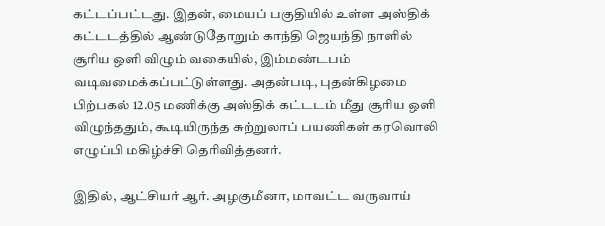கட்டப்பட்டது. இதன், மையப் பகுதியில் உள்ள அஸ்திக் கட்டடத்தில் ஆண்டுதோறும் காந்தி ஜெயந்தி நாளில் சூரிய ஒளி விழும் வகையில், இம்மண்டபம் வடிவமைக்கப்பட்டுள்ளது. அதன்படி, புதன்கிழமை பிற்பகல் 12.05 மணிக்கு அஸ்திக் கட்டடம் மீது சூரிய ஒளி விழுந்ததும், கூடியிருந்த சுற்றுலாப் பயணிகள் கரவொலி எழுப்பி மகிழ்ச்சி தெரிவித்தனர்.

இதில், ஆட்சியர் ஆர். அழகுமீனா, மாவட்ட வருவாய்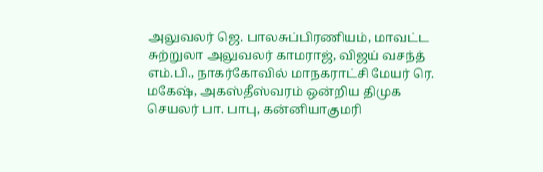அலுவலர் ஜெ. பாலசுப்பிரணியம், மாவட்ட சுற்றுலா அலுவலர் காமராஜ், விஜய் வசந்த் எம்.பி., நாகர்கோவில் மாநகராட்சி மேயர் ரெ. மகேஷ், அகஸ்தீஸ்வரம் ஒன்றிய திமுக செயலர் பா. பாபு, கன்னியாகுமரி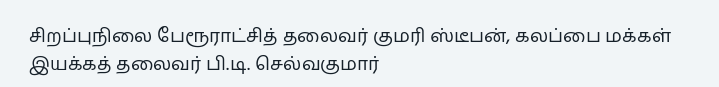சிறப்புநிலை பேரூராட்சித் தலைவர் குமரி ஸ்டீபன், கலப்பை மக்கள் இயக்கத் தலைவர் பி.டி. செல்வகுமார்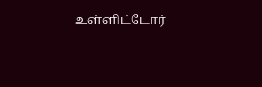உள்ளிட்டோர்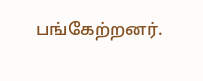பங்கேற்றனர்.